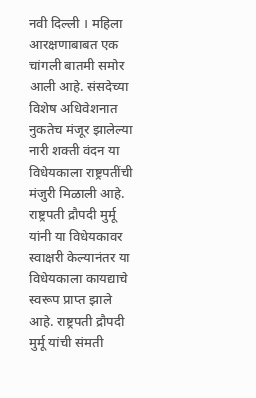नवी दिल्ली । महिला आरक्षणाबाबत एक चांगली बातमी समोर आली आहे. संसदेच्या विशेष अधिवेशनात नुकतेच मंजूर झालेल्या नारी शक्ती वंदन या विधेयकाला राष्ट्रपतींची मंजुरी मिळाली आहे. राष्ट्रपती द्रौपदी मुर्मू यांनी या विधेयकावर स्वाक्षरी केल्यानंतर या विधेयकाला कायद्याचे स्वरूप प्राप्त झाले आहे. राष्ट्रपती द्रौपदी मुर्मू यांची संमती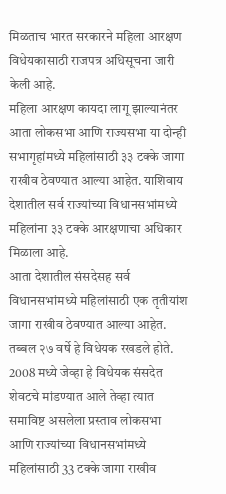मिळताच भारत सरकारने महिला आरक्षण विधेयकासाठी राजपत्र अधिसूचना जारी केली आहे.
महिला आरक्षण कायदा लागू झाल्यानंतर आता लोकसभा आणि राज्यसभा या दोन्ही सभागृहांमध्ये महिलांसाठी ३३ टक्के जागा राखीव ठेवण्यात आल्या आहेत. याशिवाय देशातील सर्व राज्यांच्या विधानसभांमध्ये महिलांना ३३ टक्के आरक्षणाचा अधिकार मिळाला आहे.
आता देशातील संसदेसह सर्व विधानसभांमध्ये महिलांसाठी एक तृतीयांश जागा राखीव ठेवण्यात आल्या आहेत. तब्बल २७ वर्षे हे विधेयक रखडले होते. 2008 मध्ये जेव्हा हे विधेयक संसदेत शेवटचे मांडण्यात आले तेव्हा त्यात समाविष्ट असलेला प्रस्ताव लोकसभा आणि राज्यांच्या विधानसभांमध्ये महिलांसाठी 33 टक्के जागा राखीव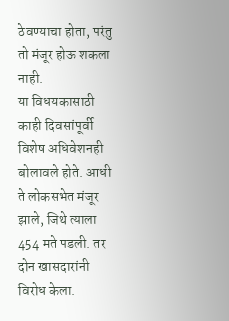ठेवण्याचा होता, परंतु तो मंजूर होऊ शकला नाही.
या विधयकासाठी काही दिवसांपूर्वी विशेष अधिवेशनही बोलावले होते. आधी ते लोकसभेत मंजूर झाले, जिथे त्याला 454 मते पडली. तर दोन खासदारांनी विरोध केला.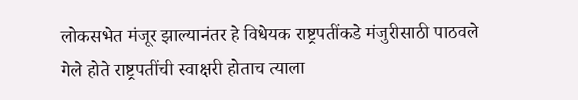लोकसभेत मंजूर झाल्यानंतर हे विधेयक राष्ट्रपतींकडे मंजुरीसाठी पाठवले गेले होते राष्ट्रपतींची स्वाक्षरी होताच त्याला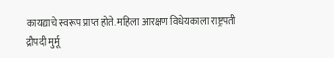कायद्याचे स्वरूप प्राप्त होते. महिला आरक्षण विधेयकाला राष्ट्रपती द्रौपदी मुर्मू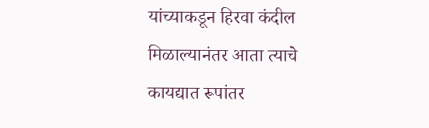यांच्याकडून हिरवा कंदील मिळाल्यानंतर आता त्याचे कायद्यात रूपांतर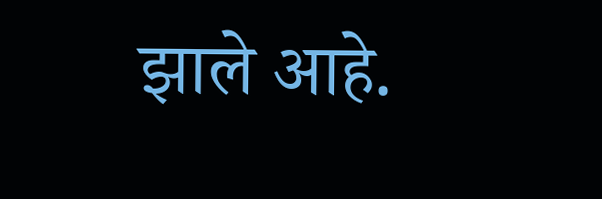झाले आहे.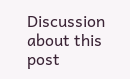Discussion about this post